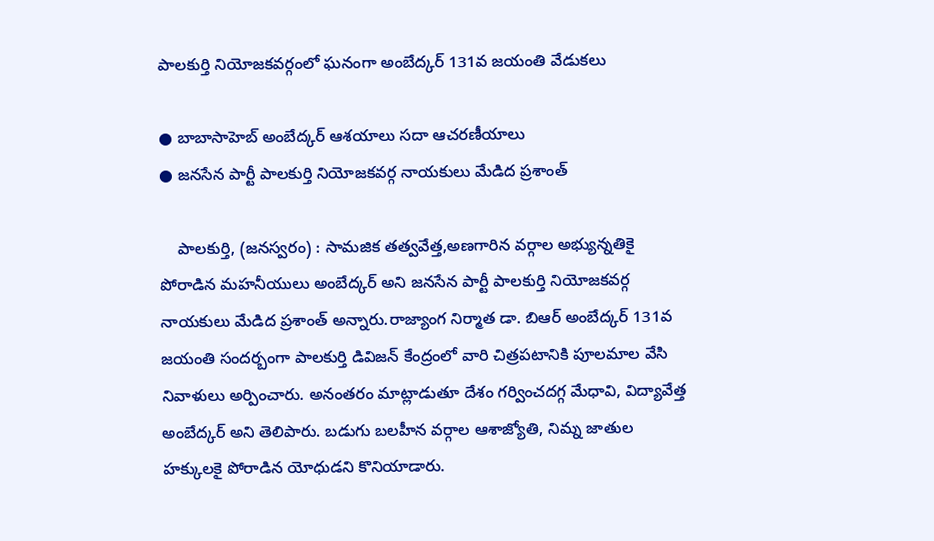పాలకుర్తి నియోజకవర్గంలో ఘనంగా అంబేద్కర్ 131వ జయంతి వేడుకలు

● బాబాసాహెబ్ అంబేద్కర్ ఆశయాలు సదా ఆచరణీయాలు
● జనసేన పార్టీ పాలకుర్తి నియోజకవర్గ నాయకులు మేడిద ప్రశాంత్

    పాలకుర్తి, (జనస్వరం) : సామజిక తత్వవేత్త,అణగారిన వర్గాల అభ్యున్నతికై పోరాడిన మహనీయులు అంబేద్కర్ అని జనసేన పార్టీ పాలకుర్తి నియోజకవర్గ నాయకులు మేడిద ప్రశాంత్ అన్నారు.రాజ్యాంగ నిర్మాత డా. బిఆర్ అంబేద్కర్ 131వ జయంతి సందర్బంగా పాలకుర్తి డివిజన్ కేంద్రంలో వారి చిత్రపటానికి పూలమాల వేసి నివాళులు అర్పించారు. అనంతరం మాట్లాడుతూ దేశం గర్వించదగ్గ మేధావి, విద్యావేత్త అంబేద్కర్ అని తెలిపారు. బడుగు బలహీన వర్గాల ఆశాజ్యోతి, నిమ్న జాతుల హక్కులకై పోరాడిన యోధుడని కొనియాడారు.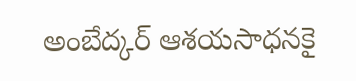అంబేద్కర్ ఆశయసాధనకై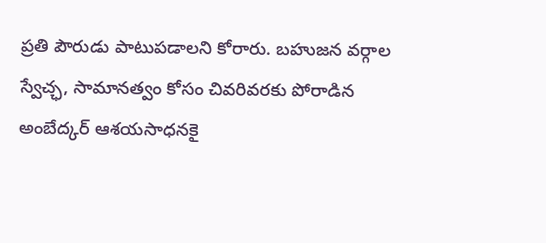ప్రతి పౌరుడు పాటుపడాలని కోరారు. బహుజన వర్గాల స్వేచ్ఛ, సామానత్వం కోసం చివరివరకు పోరాడిన అంబేద్కర్ ఆశయసాధనకై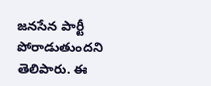జనసేన పార్టీ పోరాడుతుందని తెలిపారు. ఈ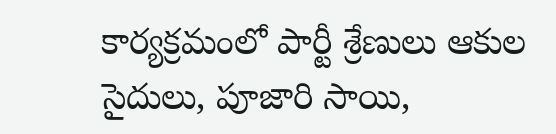కార్యక్రమంలో పార్టీ శ్రేణులు ఆకుల సైదులు, పూజారి సాయి,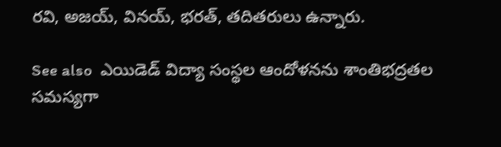రవి, అజయ్, వినయ్, భరత్, తదితరులు ఉన్నారు.

See also  ఎయిడెడ్ విద్యా సంస్థల ఆందోళనను శాంతిభద్రతల సమస్యగా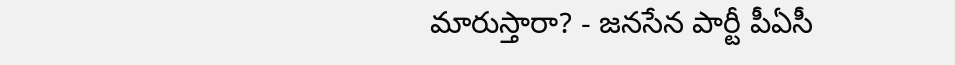మారుస్తారా? - జనసేన పార్టీ పీఏసీ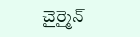చైర్మైన్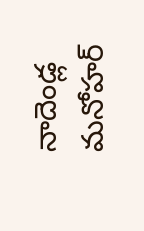నాదెండ్ల మనోహర్